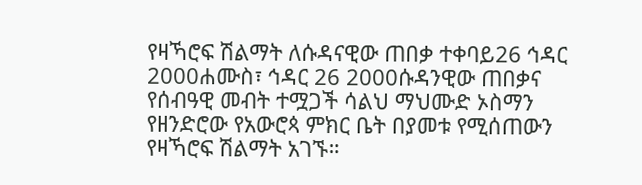የዛኻሮፍ ሽልማት ለሱዳናዊው ጠበቃ ተቀባይ26 ኅዳር 2000ሐሙስ፣ ኅዳር 26 2000ሱዳንዊው ጠበቃና የሰብዓዊ መብት ተሟጋች ሳልህ ማህሙድ ኦስማን የዘንድሮው የአውሮጳ ምክር ቤት በያመቱ የሚሰጠውን የዛኻሮፍ ሽልማት አገኙ።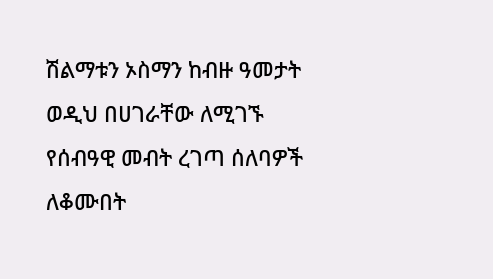ሽልማቱን ኦስማን ከብዙ ዓመታት ወዲህ በሀገራቸው ለሚገኙ የሰብዓዊ መብት ረገጣ ሰለባዎች ለቆሙበት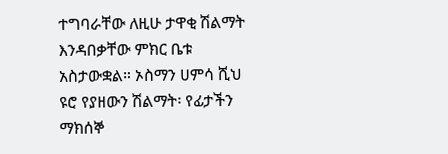ተግባራቸው ለዚሁ ታዋቂ ሽልማት እንዳበቃቸው ምክር ቤቱ አስታውቋል። ኦስማን ሀምሳ ሺህ ዩሮ የያዘውን ሽልማት፡ የፊታችን ማክሰኞ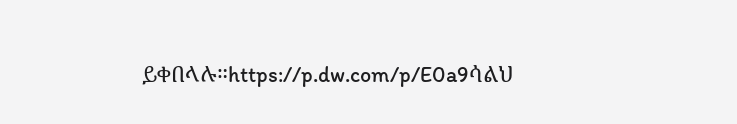ይቀበላሉ።https://p.dw.com/p/E0a9ሳልህ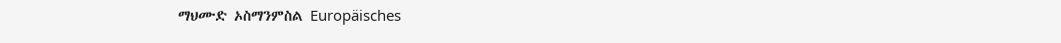ማህሙድ ኦስማንምስል Europäisches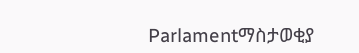Parlamentማስታወቂያ